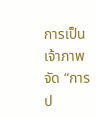การเป็นเจ้าภาพจัด “การป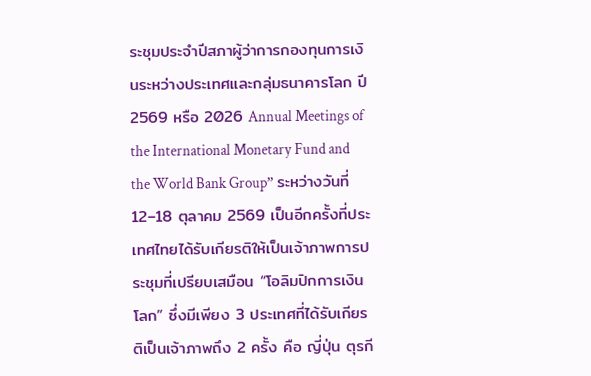ระชุมประจำปีสภาผู้ว่าการกองทุนการเงินระหว่างประเทศและกลุ่มธนาคารโลก ปี 2569 หรือ 2026 Annual Meetings of the International Monetary Fund and the World Bank Group” ระหว่างวันที่ 12–18 ตุลาคม 2569 เป็นอีกครั้งที่ประเทศไทยได้รับเกียรติให้เป็นเจ้าภาพการประชุมที่เปรียบเสมือน “โอลิมปิกการเงินโลก” ซึ่งมีเพียง 3 ประเทศที่ได้รับเกียรติเป็นเจ้าภาพถึง 2 ครั้ง คือ ญี่ปุ่น ตุรกี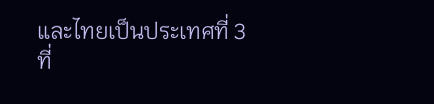และไทยเป็นประเทศที่ 3 ที่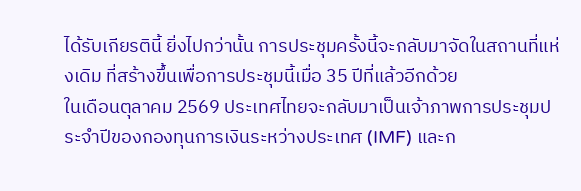ได้รับเกียรตินี้ ยิ่งไปกว่านั้น การประชุมครั้งนี้จะกลับมาจัดในสถานที่แห่งเดิม ที่สร้างขึ้นเพื่อการประชุมนี้เมื่อ 35 ปีที่แล้วอีกด้วย
ในเดือนตุลาคม 2569 ประเทศไทยจะกลับมาเป็นเจ้าภาพการประชุมประจำปีของกองทุนการเงินระหว่างประเทศ (IMF) และก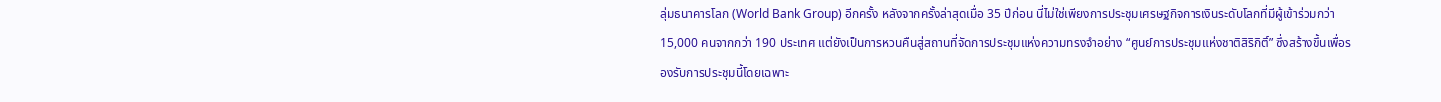ลุ่มธนาคารโลก (World Bank Group) อีกครั้ง หลังจากครั้งล่าสุดเมื่อ 35 ปีก่อน นี่ไม่ใช่เพียงการประชุมเศรษฐกิจการเงินระดับโลกที่มีผู้เข้าร่วมกว่า 15,000 คนจากกว่า 190 ประเทศ แต่ยังเป็นการหวนคืนสู่สถานที่จัดการประชุมแห่งความทรงจำอย่าง “ศูนย์การประชุมแห่งชาติสิริกิติ์” ซึ่งสร้างขึ้นเพื่อรองรับการประชุมนี้โดยเฉพาะ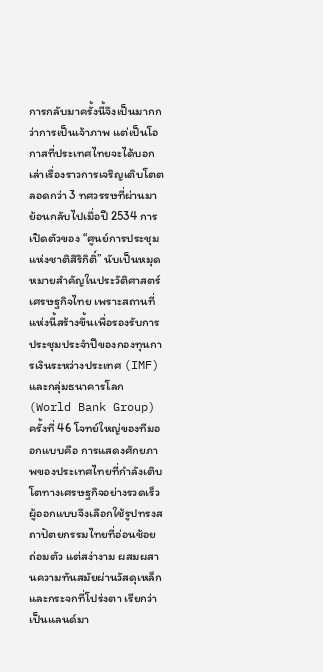การกลับมาครั้งนี้จึงเป็นมากกว่าการเป็นเจ้าภาพ แต่เป็นโอกาสที่ประเทศไทยจะได้บอกเล่าเรื่องราวการเจริญเติบโตตลอดกว่า 3 ทศวรรษที่ผ่านมา ย้อนกลับไปเมื่อปี 2534 การเปิดตัวของ “ศูนย์การประชุมแห่งชาติสิริกิติ์” นับเป็นหมุดหมายสำคัญในประวัติศาสตร์เศรษฐกิจไทย เพราะสถานที่แห่งนี้สร้างขึ้นเพื่อรองรับการประชุมประจำปีของกองทุนการเงินระหว่างประเทศ (IMF) และกลุ่มธนาคารโลก (World Bank Group) ครั้งที่ 46 โจทย์ใหญ่ของทีมออกแบบคือ การแสดงศักยภาพของประเทศไทยที่กำลังเติบโตทางเศรษฐกิจอย่างรวดเร็ว ผู้ออกแบบจึงเลือกใช้รูปทรงสถาปัตยกรรมไทยที่อ่อนช้อย ถ่อมตัว แต่สง่างาม ผสมผสานความทันสมัยผ่านวัสดุเหล็กและกระจกที่โปร่งตา เรียกว่าเป็นแลนด์มา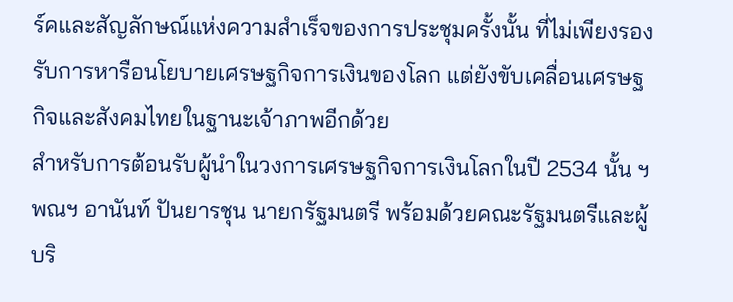ร์คและสัญลักษณ์แห่งความสำเร็จของการประชุมครั้งนั้น ที่ไม่เพียงรองรับการหารือนโยบายเศรษฐกิจการเงินของโลก แต่ยังขับเคลื่อนเศรษฐกิจและสังคมไทยในฐานะเจ้าภาพอีกด้วย
สำหรับการต้อนรับผู้นำในวงการเศรษฐกิจการเงินโลกในปี 2534 นั้น ฯพณฯ อานันท์ ปันยารชุน นายกรัฐมนตรี พร้อมด้วยคณะรัฐมนตรีและผู้บริ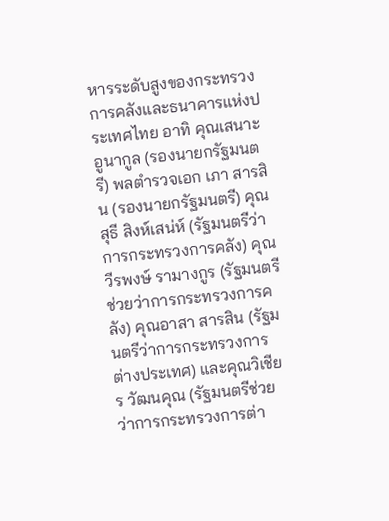หารระดับสูงของกระทรวงการคลังและธนาคารแห่งประเทศไทย อาทิ คุณเสนาะ อูนากูล (รองนายกรัฐมนตรี) พลตำรวจเอก เภา สารสิน (รองนายกรัฐมนตรี) คุณสุธี สิงห์เสน่ห์ (รัฐมนตรีว่าการกระทรวงการคลัง) คุณวีรพงษ์ รามางกูร (รัฐมนตรีช่วยว่าการกระทรวงการคลัง) คุณอาสา สารสิน (รัฐมนตรีว่าการกระทรวงการต่างประเทศ) และคุณวิเชียร วัฒนคุณ (รัฐมนตรีช่วยว่าการกระทรวงการต่า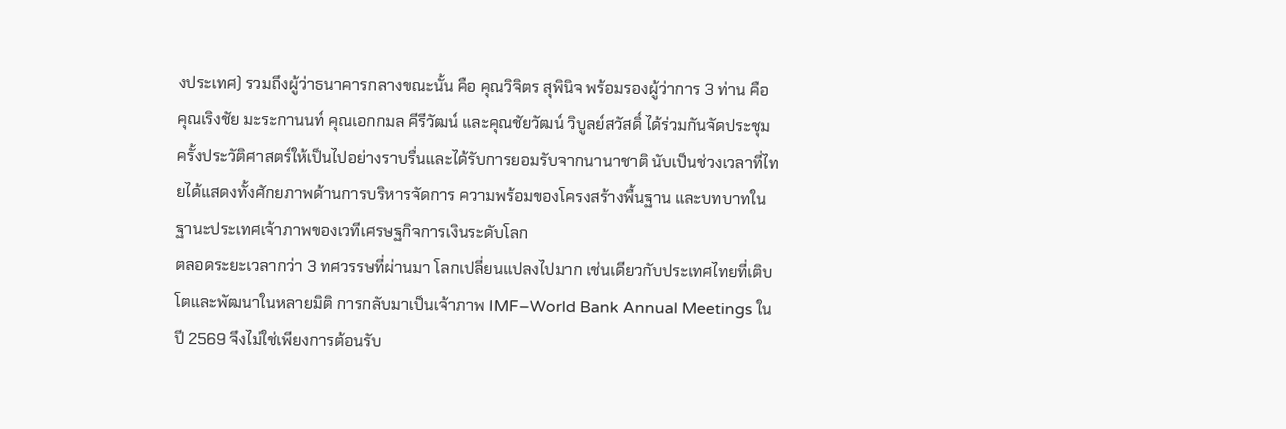งประเทศ) รวมถึงผู้ว่าธนาคารกลางขณะนั้น คือ คุณวิจิตร สุพินิจ พร้อมรองผู้ว่าการ 3 ท่าน คือ คุณเริงชัย มะระกานนท์ คุณเอกกมล คีรีวัฒน์ และคุณชัยวัฒน์ วิบูลย์สวัสดิ์ ได้ร่วมกันจัดประชุมครั้งประวัติศาสตร์ให้เป็นไปอย่างราบรื่นและได้รับการยอมรับจากนานาชาติ นับเป็นช่วงเวลาที่ไทยได้แสดงทั้งศักยภาพด้านการบริหารจัดการ ความพร้อมของโครงสร้างพื้นฐาน และบทบาทในฐานะประเทศเจ้าภาพของเวทีเศรษฐกิจการเงินระดับโลก
ตลอดระยะเวลากว่า 3 ทศวรรษที่ผ่านมา โลกเปลี่ยนแปลงไปมาก เช่นเดียวกับประเทศไทยที่เติบโตและพัฒนาในหลายมิติ การกลับมาเป็นเจ้าภาพ IMF–World Bank Annual Meetings ในปี 2569 จึงไม่ใช่เพียงการต้อนรับ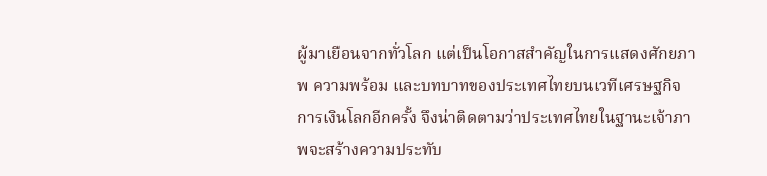ผู้มาเยือนจากทั่วโลก แต่เป็นโอกาสสำคัญในการแสดงศักยภาพ ความพร้อม และบทบาทของประเทศไทยบนเวทีเศรษฐกิจการเงินโลกอีกครั้ง จึงน่าติดตามว่าประเทศไทยในฐานะเจ้าภาพจะสร้างความประทับ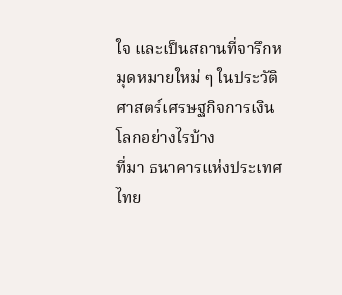ใจ และเป็นสถานที่จารึกหมุดหมายใหม่ ๆ ในประวัติศาสตร์เศรษฐกิจการเงินโลกอย่างไรบ้าง
ที่มา ธนาคารแห่งประเทศไทย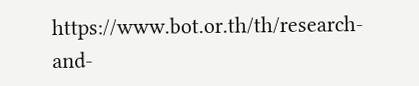https://www.bot.or.th/th/research-and-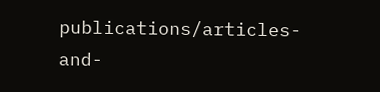publications/articles-and-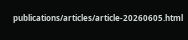publications/articles/article-20260605.html